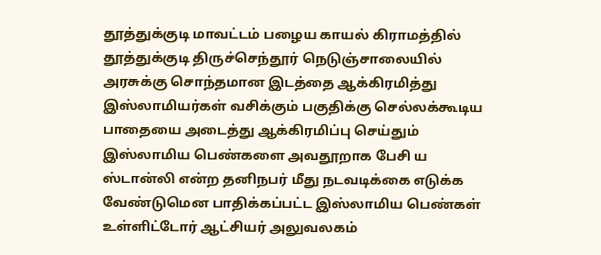தூத்துக்குடி மாவட்டம் பழைய காயல் கிராமத்தில் தூத்துக்குடி திருச்செந்தூர் நெடுஞ்சாலையில் அரசுக்கு சொந்தமான இடத்தை ஆக்கிரமித்து இஸ்லாமியர்கள் வசிக்கும் பகுதிக்கு செல்லக்கூடிய பாதையை அடைத்து ஆக்கிரமிப்பு செய்தும் இஸ்லாமிய பெண்களை அவதூறாக பேசி ய ஸ்டான்லி என்ற தனிநபர் மீது நடவடிக்கை எடுக்க வேண்டுமென பாதிக்கப்பட்ட இஸ்லாமிய பெண்கள் உள்ளிட்டோர் ஆட்சியர் அலுவலகம்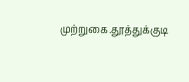முற்றுகை.தூத்துக்குடி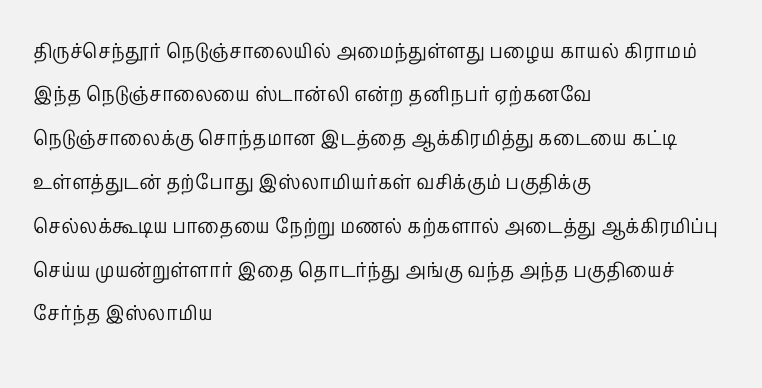திருச்செந்தூர் நெடுஞ்சாலையில் அமைந்துள்ளது பழைய காயல் கிராமம் இந்த நெடுஞ்சாலையை ஸ்டான்லி என்ற தனிநபர் ஏற்கனவே நெடுஞ்சாலைக்கு சொந்தமான இடத்தை ஆக்கிரமித்து கடையை கட்டி உள்ளத்துடன் தற்போது இஸ்லாமியர்கள் வசிக்கும் பகுதிக்கு செல்லக்கூடிய பாதையை நேற்று மணல் கற்களால் அடைத்து ஆக்கிரமிப்பு செய்ய முயன்றுள்ளார் இதை தொடர்ந்து அங்கு வந்த அந்த பகுதியைச் சேர்ந்த இஸ்லாமிய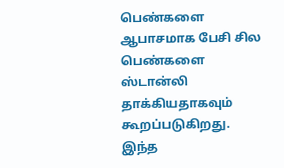பெண்களை ஆபாசமாக பேசி சில பெண்களை ஸ்டான்லி தாக்கியதாகவும் கூறப்படுகிறது.
இந்த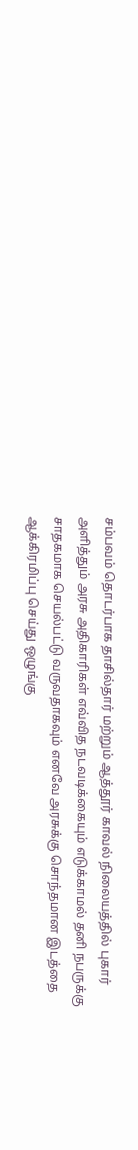சம்பவம் தொடர்பாக தாசில்தார் மற்றும் ஆத்தூர் காவல் நிலையத்தில் புகார் அளித்தும் அரசு அதிகாரிகள் எவ்வித நடவடிக்கையும் எடுக்காமல் தனி நபருக்கு சாதகமாக செயல்பட்டு வருவதாகவும் எனவே அரசுக்கு சொந்தமான இடத்தை ஆக்கிரமிப்பு செய்து ஒழுங்கு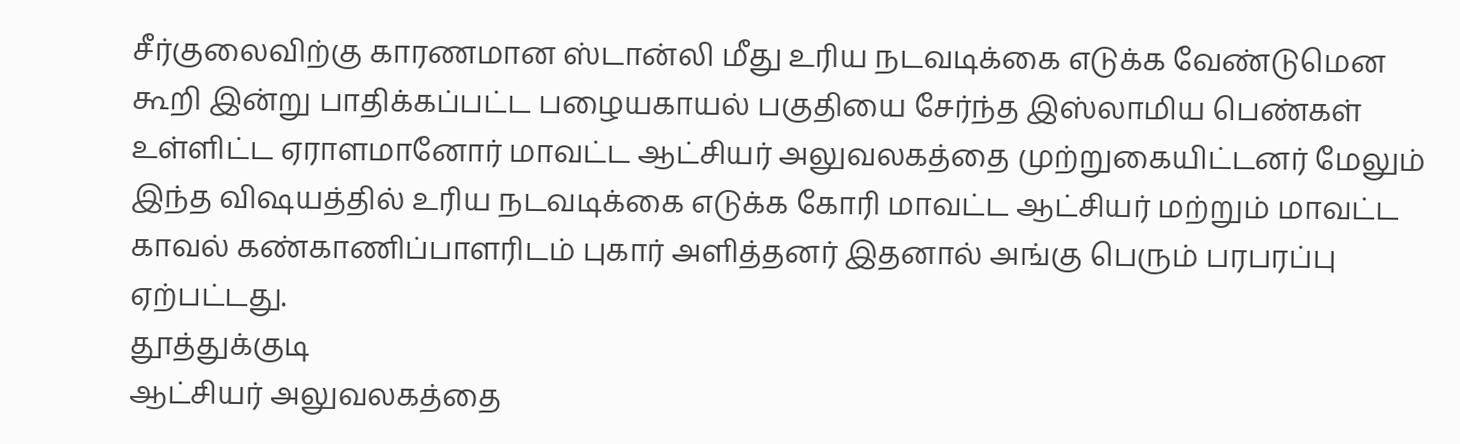சீர்குலைவிற்கு காரணமான ஸ்டான்லி மீது உரிய நடவடிக்கை எடுக்க வேண்டுமென கூறி இன்று பாதிக்கப்பட்ட பழையகாயல் பகுதியை சேர்ந்த இஸ்லாமிய பெண்கள் உள்ளிட்ட ஏராளமானோர் மாவட்ட ஆட்சியர் அலுவலகத்தை முற்றுகையிட்டனர் மேலும் இந்த விஷயத்தில் உரிய நடவடிக்கை எடுக்க கோரி மாவட்ட ஆட்சியர் மற்றும் மாவட்ட காவல் கண்காணிப்பாளரிடம் புகார் அளித்தனர் இதனால் அங்கு பெரும் பரபரப்பு ஏற்பட்டது.
தூத்துக்குடி
ஆட்சியர் அலுவலகத்தை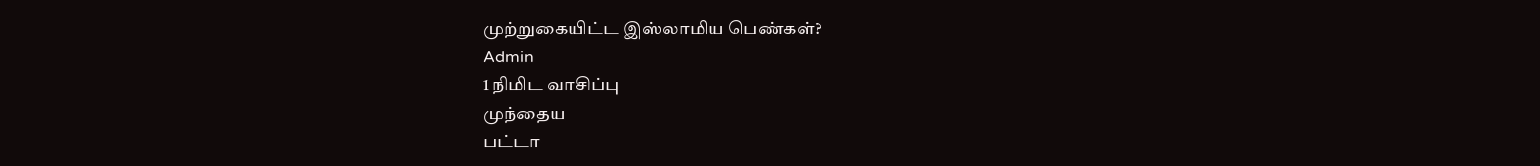முற்றுகையிட்ட இஸ்லாமிய பெண்கள்?
Admin
1 நிமிட வாசிப்பு
முந்தைய
பட்டா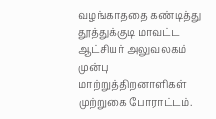வழங்காததை கண்டித்து தூத்துக்குடி மாவட்ட ஆட்சியர் அலுவலகம் முன்பு மாற்றுத்திறனாளிகள் முற்றுகை போராட்டம்.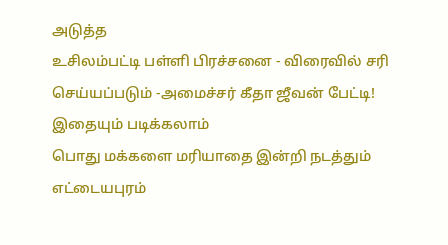அடுத்த
உசிலம்பட்டி பள்ளி பிரச்சனை - விரைவில் சரி செய்யப்படும் -அமைச்சர் கீதா ஜீவன் பேட்டி!
இதையும் படிக்கலாம்
பொது மக்களை மரியாதை இன்றி நடத்தும் எட்டையபுரம்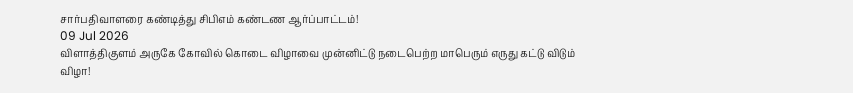சார்பதிவாளரை கண்டித்து சிபிஎம் கண்டண ஆர்ப்பாட்டம்!
09 Jul 2026
விளாத்திகுளம் அருகே கோவில் கொடை விழாவை முன்னிட்டு நடைபெற்ற மாபெரும் எருது கட்டு விடும் விழா!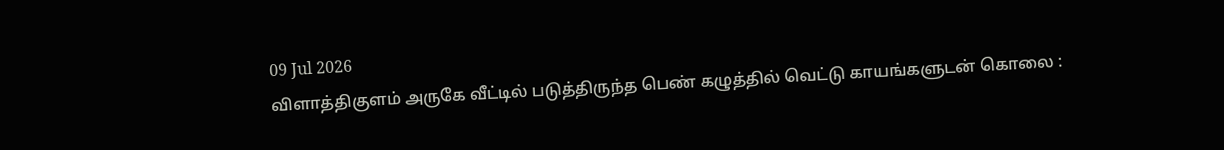09 Jul 2026
விளாத்திகுளம் அருகே வீட்டில் படுத்திருந்த பெண் கழுத்தில் வெட்டு காயங்களுடன் கொலை :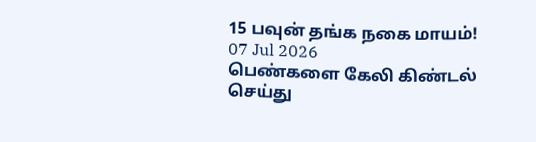15 பவுன் தங்க நகை மாயம்!
07 Jul 2026
பெண்களை கேலி கிண்டல் செய்து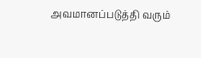அவமானப்படுத்தி வரும்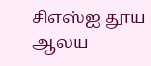சிஎஸ்ஐ தூய ஆலய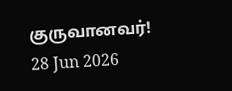குருவானவர்!
28 Jun 2026